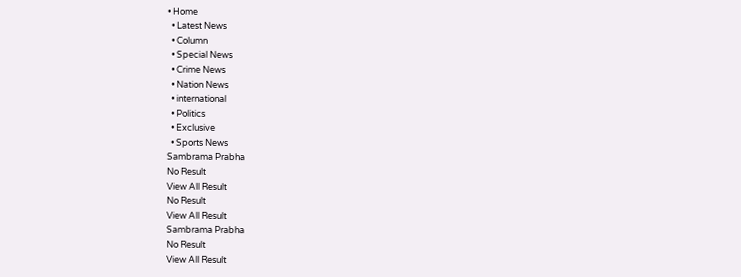• Home
  • Latest News
  • Column
  • Special News
  • Crime News
  • Nation News
  • international
  • Politics
  • Exclusive
  • Sports News
Sambrama Prabha
No Result
View All Result
No Result
View All Result
Sambrama Prabha
No Result
View All Result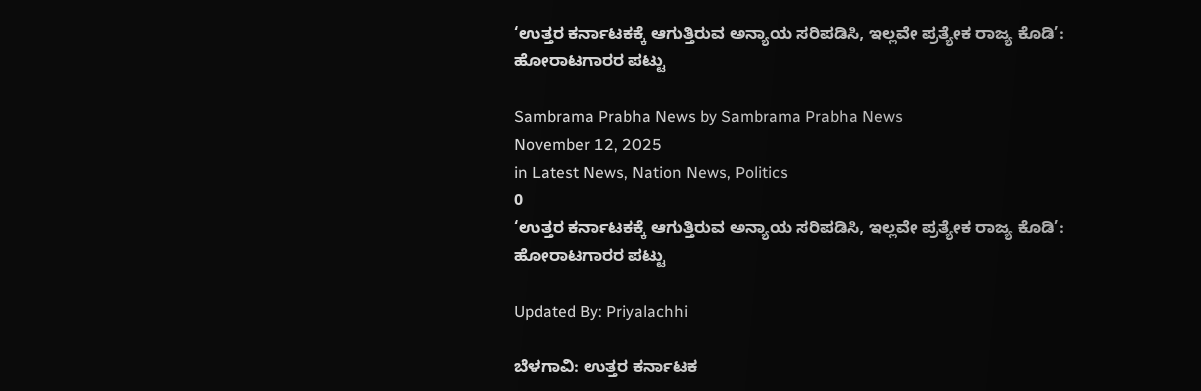‘ಉತ್ತರ ಕರ್ನಾಟಕಕ್ಕೆ ಆಗುತ್ತಿರುವ ಅನ್ಯಾಯ ಸರಿಪಡಿಸಿ, ಇಲ್ಲವೇ ಪ್ರತ್ಯೇಕ ರಾಜ್ಯ ಕೊಡಿ’: ಹೋರಾಟಗಾರರ ಪಟ್ಟು

Sambrama Prabha News by Sambrama Prabha News
November 12, 2025
in Latest News, Nation News, Politics
0
‘ಉತ್ತರ ಕರ್ನಾಟಕಕ್ಕೆ ಆಗುತ್ತಿರುವ ಅನ್ಯಾಯ ಸರಿಪಡಿಸಿ, ಇಲ್ಲವೇ ಪ್ರತ್ಯೇಕ ರಾಜ್ಯ ಕೊಡಿ’: ಹೋರಾಟಗಾರರ ಪಟ್ಟು

Updated By: Priyalachhi

ಬೆಳಗಾವಿ: ಉತ್ತರ ಕರ್ನಾಟಕ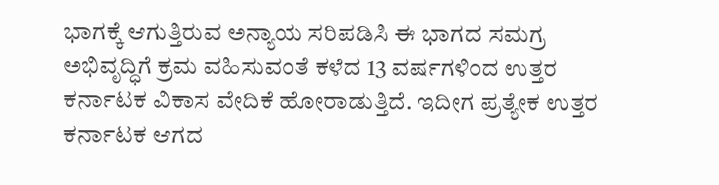ಭಾಗಕ್ಕೆ ಆಗುತ್ತಿರುವ ಅನ್ಯಾಯ ಸರಿಪಡಿಸಿ ಈ ಭಾಗದ ಸಮಗ್ರ ಅಭಿವೃದ್ಧಿಗೆ ಕ್ರಮ ವಹಿಸುವಂತೆ ಕಳೆದ 13 ವರ್ಷಗಳಿಂದ ಉತ್ತರ ಕರ್ನಾಟಕ ವಿಕಾಸ ವೇದಿಕೆ ಹೋರಾಡುತ್ತಿದೆ. ಇದೀಗ ಪ್ರತ್ಯೇಕ ಉತ್ತರ ಕರ್ನಾಟಕ ಆಗದ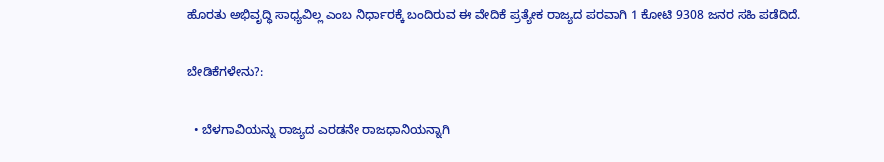ಹೊರತು ಅಭಿವೃದ್ಧಿ ಸಾಧ್ಯವಿಲ್ಲ ಎಂಬ ನಿರ್ಧಾರಕ್ಕೆ ಬಂದಿರುವ ಈ ವೇದಿಕೆ ಪ್ರತ್ಯೇಕ ರಾಜ್ಯದ ಪರವಾಗಿ 1 ಕೋಟಿ 9308 ಜನರ ಸಹಿ ಪಡೆದಿದೆ.

ಬೇಡಿಕೆಗಳೇನು?:

  • ಬೆಳಗಾವಿಯನ್ನು ರಾಜ್ಯದ ಎರಡನೇ ರಾಜಧಾನಿಯನ್ನಾಗಿ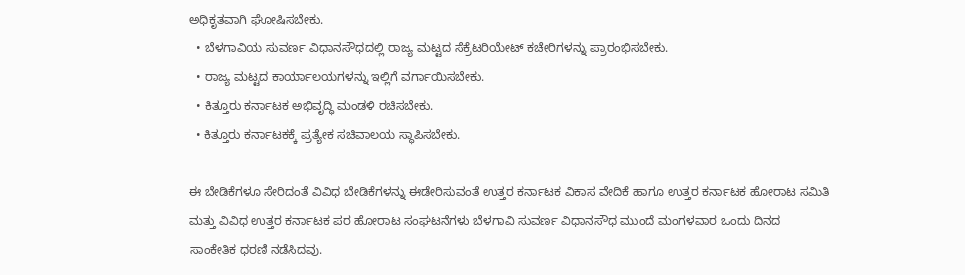ಅಧಿಕೃತವಾಗಿ ಘೋಷಿಸಬೇಕು.
  • ಬೆಳಗಾವಿಯ ಸುವರ್ಣ ವಿಧಾನಸೌಧದಲ್ಲಿ ರಾಜ್ಯ ಮಟ್ಟದ ಸೆಕ್ರೆಟರಿಯೇಟ್ ಕಚೇರಿಗಳನ್ನು ಪ್ರಾರಂಭಿಸಬೇಕು.
  • ರಾಜ್ಯ ಮಟ್ಟದ ಕಾರ್ಯಾಲಯಗಳನ್ನು ಇಲ್ಲಿಗೆ ವರ್ಗಾಯಿಸಬೇಕು.
  • ಕಿತ್ತೂರು ಕರ್ನಾಟಕ ಅಭಿವೃದ್ಧಿ ಮಂಡಳಿ ರಚಿಸಬೇಕು.
  • ಕಿತ್ತೂರು ಕರ್ನಾಟಕಕ್ಕೆ ಪ್ರತ್ಯೇಕ ಸಚಿವಾಲಯ ಸ್ಥಾಪಿಸಬೇಕು.

ಈ ಬೇಡಿಕೆಗಳೂ ಸೇರಿದಂತೆ ವಿವಿಧ ಬೇಡಿಕೆಗಳನ್ನು ಈಡೇರಿಸುವಂತೆ ಉತ್ತರ ಕರ್ನಾಟಕ ವಿಕಾಸ ವೇದಿಕೆ ಹಾಗೂ ಉತ್ತರ ಕರ್ನಾಟಕ ಹೋರಾಟ ಸಮಿತಿ ಮತ್ತು ವಿವಿಧ ಉತ್ತರ ಕರ್ನಾಟಕ ಪರ ಹೋರಾಟ ಸಂಘಟನೆಗಳು ಬೆಳಗಾವಿ ಸುವರ್ಣ ವಿಧಾನಸೌಧ ಮುಂದೆ ಮಂಗಳವಾರ ಒಂದು ದಿನದ ಸಾಂಕೇತಿಕ ಧರಣಿ ನಡೆಸಿದವು.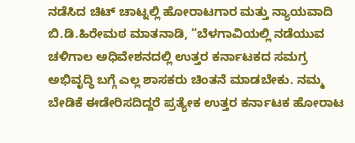ನಡೆಸಿದ ಚಿಟ್ ಚಾಟ್ನಲ್ಲಿ ಹೋರಾಟಗಾರ ಮತ್ತು ನ್ಯಾಯವಾದಿ ಬಿ‌.ಡಿ.ಹಿರೇಮಠ ಮಾತನಾಡಿ, “ಬೆಳಗಾವಿಯಲ್ಲಿ ನಡೆಯುವ ಚಳಿಗಾಲ ಅಧಿವೇಶನದಲ್ಲಿ ಉತ್ತರ ಕರ್ನಾಟಕದ ಸಮಗ್ರ ಅಭಿವೃದ್ಧಿ ಬಗ್ಗೆ ಎಲ್ಲ ಶಾಸಕರು ಚಿಂತನೆ ಮಾಡಬೇಕು. ನಮ್ಮ ಬೇಡಿಕೆ ಈಡೇರಿಸದಿದ್ದರೆ ಪ್ರತ್ಯೇಕ ಉತ್ತರ ಕರ್ನಾಟಕ ಹೋರಾಟ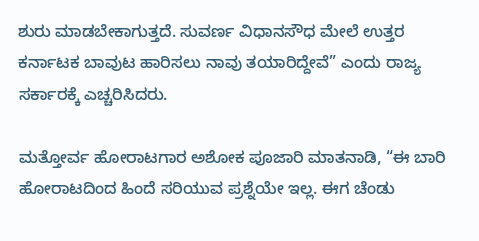ಶುರು ಮಾಡಬೇಕಾಗುತ್ತದೆ. ಸುವರ್ಣ ವಿಧಾನಸೌಧ ಮೇಲೆ ಉತ್ತರ ಕರ್ನಾಟಕ ಬಾವುಟ ಹಾರಿಸಲು ನಾವು ತಯಾರಿದ್ದೇವೆ” ಎಂದು ರಾಜ್ಯ ಸರ್ಕಾರಕ್ಕೆ ಎಚ್ಚರಿಸಿದರು.

ಮತ್ತೋರ್ವ ಹೋರಾಟಗಾರ ಅಶೋಕ ಪೂಜಾರಿ ಮಾತನಾಡಿ, “ಈ ಬಾರಿ ಹೋರಾಟದಿಂದ ಹಿಂದೆ ಸರಿಯುವ ಪ್ರಶ್ನೆಯೇ ಇಲ್ಲ. ಈಗ ಚೆಂಡು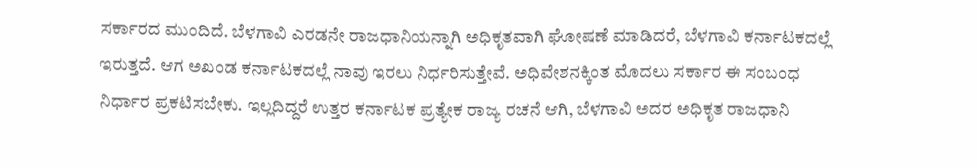ಸರ್ಕಾರದ ಮುಂದಿದೆ. ಬೆಳಗಾವಿ ಎರಡನೇ ರಾಜಧಾನಿಯನ್ನಾಗಿ ಅಧಿಕೃತವಾಗಿ ಘೋಷಣೆ ಮಾಡಿದರೆ, ಬೆಳಗಾವಿ ಕರ್ನಾಟಕದಲ್ಲೆ ಇರುತ್ತದೆ. ಆಗ ಅಖಂಡ ಕರ್ನಾಟಕದಲ್ಲೆ ನಾವು ಇರಲು ನಿರ್ಧರಿಸುತ್ತೇವೆ. ಅಧಿವೇಶನಕ್ಕಿಂತ ಮೊದಲು ಸರ್ಕಾರ ಈ ಸಂಬಂಧ ನಿರ್ಧಾರ ಪ್ರಕಟಿಸಬೇಕು. ಇಲ್ಲದಿದ್ದರೆ ಉತ್ತರ ಕರ್ನಾಟಕ ಪ್ರತ್ಯೇಕ ರಾಜ್ಯ ರಚನೆ ಆಗಿ, ಬೆಳಗಾವಿ ಅದರ ಅಧಿಕೃತ ರಾಜಧಾನಿ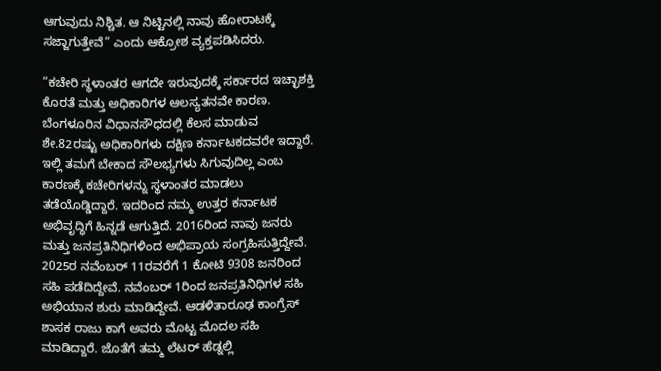ಆಗುವುದು ನಿಶ್ಚಿತ. ಆ ನಿಟ್ಟಿನಲ್ಲಿ ನಾವು ಹೋರಾಟಕ್ಕೆ ಸಜ್ಜಾಗುತ್ತೇವೆ” ಎಂದು ಆಕ್ರೋಶ ವ್ಯಕ್ತಪಡಿಸಿದರು.

“ಕಚೇರಿ ಸ್ಥಳಾಂತರ ಆಗದೇ ಇರುವುದಕ್ಕೆ ಸರ್ಕಾರದ ಇಚ್ಛಾಶಕ್ತಿ ಕೊರತೆ ಮತ್ತು ಅಧಿಕಾರಿಗಳ ಆಲಸ್ಯತನವೇ ಕಾರಣ. ಬೆಂಗಳೂರಿನ ವಿಧಾನಸೌಧದಲ್ಲಿ‌ ಕೆಲಸ ಮಾಡುವ ಶೇ.82ರಷ್ಟು ಅಧಿಕಾರಿಗಳು ದಕ್ಷಿಣ ಕರ್ನಾಟಕದವರೇ ಇದ್ದಾರೆ. ಇಲ್ಲಿ ತಮಗೆ ಬೇಕಾದ ಸೌಲಭ್ಯಗಳು ಸಿಗುವುದಿಲ್ಲ ಎಂಬ ಕಾರಣಕ್ಕೆ ಕಚೇರಿಗಳನ್ನು ಸ್ಥಳಾಂತರ ಮಾಡಲು ತಡೆಯೊಡ್ಡಿದ್ದಾರೆ. ಇದರಿಂದ ನಮ್ಮ ಉತ್ತರ ಕರ್ನಾಟಕ ಅಭಿವೃದ್ಧಿಗೆ ಹಿನ್ನಡೆ ಆಗುತ್ತಿದೆ. 2016ರಿಂದ ನಾವು ಜನರು ಮತ್ತು ಜನಪ್ರತಿನಿಧಿಗಳಿಂದ ಅಭಿಪ್ರಾಯ ಸಂಗ್ರಹಿಸುತ್ತಿದ್ದೇವೆ. 2025ರ ನವೆಂಬರ್ 11ರವರೆಗೆ 1 ಕೋಟಿ 9308 ಜನರಿಂದ ಸಹಿ ಪಡೆದಿದ್ದೇವೆ. ನವೆಂಬರ್ 1ರಿಂದ ಜನಪ್ರತಿನಿಧಿಗಳ ಸಹಿ ಅಭಿಯಾನ ಶುರು ಮಾಡಿದ್ದೇವೆ. ಆಡಳಿತಾರೂಢ ಕಾಂಗ್ರೆಸ್ ಶಾಸಕ ರಾಜು ಕಾಗೆ ಅವರು ಮೊಟ್ಟ ಮೊದಲ ಸಹಿ ಮಾಡಿದ್ದಾರೆ. ಜೊತೆಗೆ ತಮ್ಮ ಲೆಟರ್ ಹೆಡ್ನಲ್ಲಿ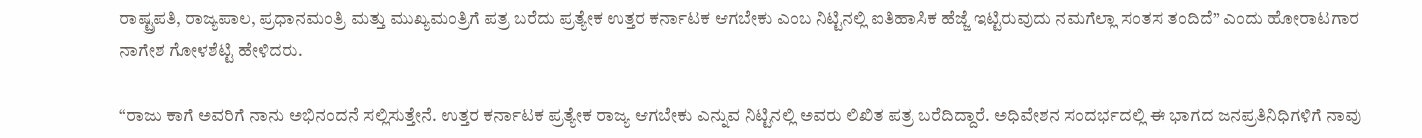ರಾಷ್ಟ್ರಪತಿ, ರಾಜ್ಯಪಾಲ, ಪ್ರಧಾನಮಂತ್ರಿ ಮತ್ತು ಮುಖ್ಯಮಂತ್ರಿಗೆ ಪತ್ರ ಬರೆದು ಪ್ರತ್ಯೇಕ ಉತ್ತರ ಕರ್ನಾಟಕ ಆಗಬೇಕು ಎಂಬ ನಿಟ್ಟಿನಲ್ಲಿ ಐತಿಹಾಸಿಕ ಹೆಜ್ಜೆ ಇಟ್ಟಿರುವುದು ನಮಗೆಲ್ಲಾ ಸಂತಸ ತಂದಿದೆ” ಎಂದು ಹೋರಾಟಗಾರ ನಾಗೇಶ ಗೋಳಶೆಟ್ಟಿ ಹೇಳಿದರು.

“ರಾಜು ಕಾಗೆ ಅವರಿಗೆ ನಾನು ಅಭಿನಂದನೆ ಸಲ್ಲಿಸುತ್ತೇನೆ. ಉತ್ತರ ಕರ್ನಾಟಕ ಪ್ರತ್ಯೇಕ ರಾಜ್ಯ ಆಗಬೇಕು ಎನ್ನುವ ನಿಟ್ಟಿನಲ್ಲಿ ಅವರು ಲಿಖಿತ ಪತ್ರ ಬರೆದಿದ್ದಾರೆ. ಅಧಿವೇಶನ ಸಂದರ್ಭದಲ್ಲಿ ಈ ಭಾಗದ ಜ‌ನಪ್ರತಿನಿಧಿಗಳಿಗೆ ನಾವು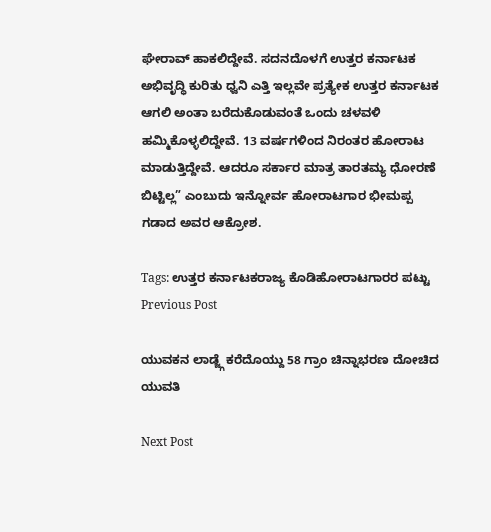ಘೇರಾವ್ ಹಾಕಲಿದ್ದೇವೆ. ಸದನದೊಳಗೆ ಉತ್ತರ ಕರ್ನಾಟಕ ಅಭಿವೃದ್ಧಿ ಕುರಿತು ಧ್ವನಿ ಎತ್ತಿ ಇಲ್ಲವೇ ಪ್ರತ್ಯೇಕ ಉತ್ತರ ಕರ್ನಾಟಕ ಆಗಲಿ ಅಂತಾ ಬರೆದುಕೊಡುವಂತೆ ಒಂದು ಚಳವಳಿ ಹಮ್ಮಿಕೊಳ್ಳಲಿದ್ದೇವೆ. 13 ವರ್ಷಗಳಿಂದ ನಿರಂತರ ಹೋರಾಟ ಮಾಡುತ್ತಿದ್ದೇವೆ. ಆದರೂ ಸರ್ಕಾರ ಮಾತ್ರ ತಾರತಮ್ಯ ಧೋರಣೆ ಬಿಟ್ಟಿಲ್ಲ” ಎಂಬುದು ಇನ್ನೋರ್ವ ಹೋರಾಟಗಾರ ಭೀಮಪ್ಪ ಗಡಾದ ಅವರ ಆಕ್ರೋಶ.

Tags: ಉತ್ತರ ಕರ್ನಾಟಕರಾಜ್ಯ ಕೊಡಿಹೋರಾಟಗಾರರ ಪಟ್ಟು
Previous Post

ಯುವಕನ ಲಾಡ್ಜ್ಗೆ ಕರೆದೊಯ್ದು 58 ಗ್ರಾಂ ಚಿನ್ನಾಭರಣ ದೋಚಿದ ಯುವತಿ

Next Post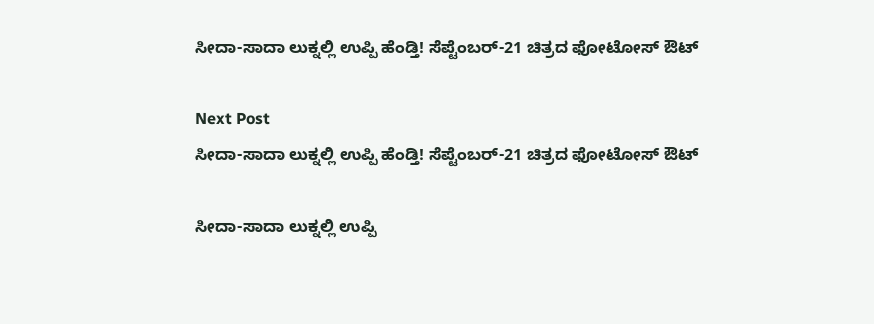ಸೀದಾ-ಸಾದಾ ಲುಕ್ನಲ್ಲಿ ಉಪ್ಪಿ ಹೆಂಡ್ತಿ! ಸೆಪ್ಟೆಂಬರ್-21 ಚಿತ್ರದ ಫೋಟೋಸ್ ಔಟ್

Next Post
ಸೀದಾ-ಸಾದಾ ಲುಕ್ನಲ್ಲಿ ಉಪ್ಪಿ ಹೆಂಡ್ತಿ! ಸೆಪ್ಟೆಂಬರ್-21 ಚಿತ್ರದ ಫೋಟೋಸ್ ಔಟ್

ಸೀದಾ-ಸಾದಾ ಲುಕ್ನಲ್ಲಿ ಉಪ್ಪಿ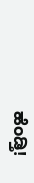ಹೆಂಡ್ತಿ!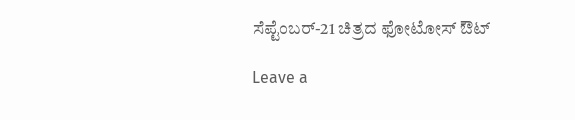ಸೆಪ್ಟೆಂಬರ್-21 ಚಿತ್ರದ ಫೋಟೋಸ್ ಔಟ್

Leave a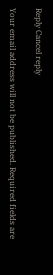Reply Cancel reply

Your email address will not be published. Required fields are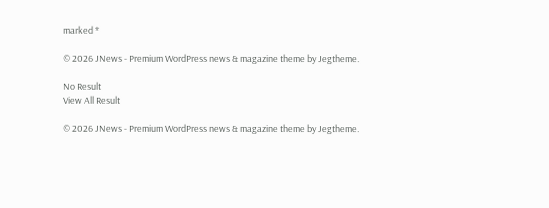marked *

© 2026 JNews - Premium WordPress news & magazine theme by Jegtheme.

No Result
View All Result

© 2026 JNews - Premium WordPress news & magazine theme by Jegtheme.